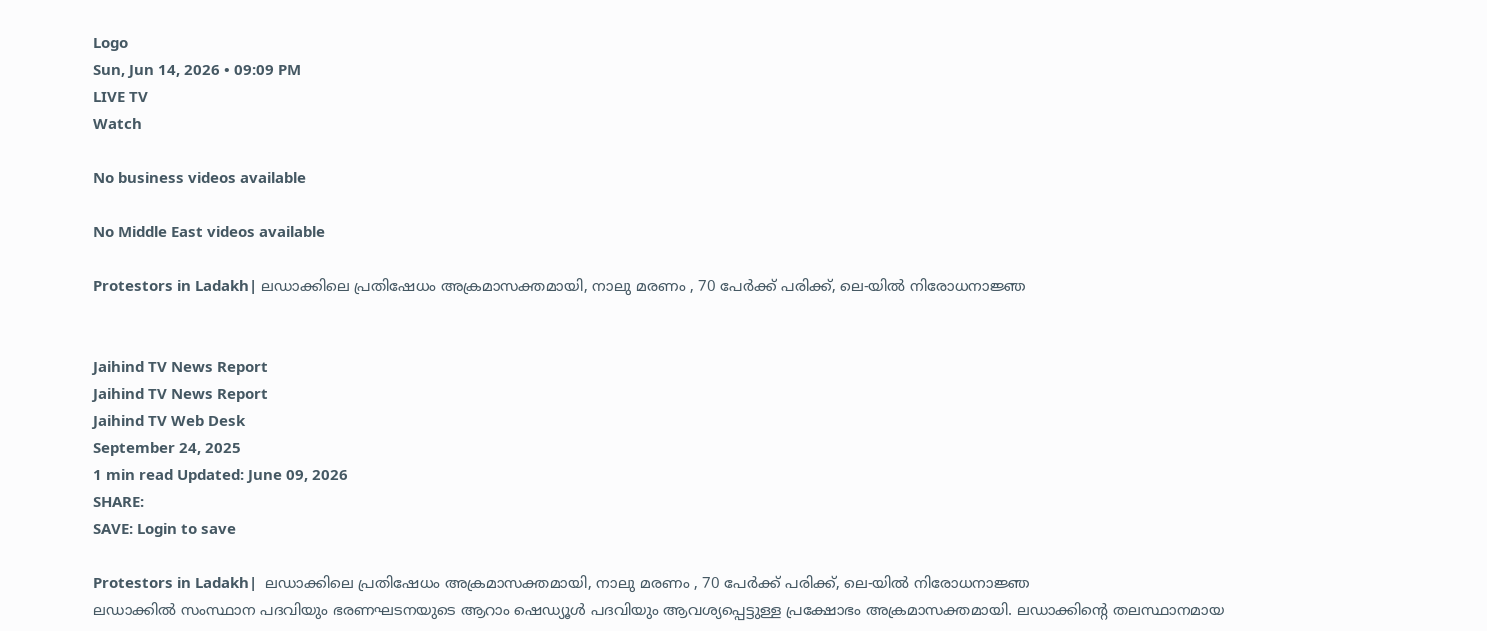Logo
Sun, Jun 14, 2026 • 09:09 PM
LIVE TV
Watch

No business videos available

No Middle East videos available

Protestors in Ladakh| ലഡാക്കിലെ പ്രതിഷേധം അക്രമാസക്തമായി, നാലു മരണം , 70 പേര്‍ക്ക് പരിക്ക്, ലെ-യില്‍ നിരോധനാജ്ഞ


Jaihind TV News Report
Jaihind TV News Report
Jaihind TV Web Desk
September 24, 2025
1 min read Updated: June 09, 2026
SHARE:
SAVE: Login to save

Protestors in Ladakh|  ലഡാക്കിലെ പ്രതിഷേധം അക്രമാസക്തമായി, നാലു മരണം , 70 പേര്‍ക്ക് പരിക്ക്, ലെ-യില്‍ നിരോധനാജ്ഞ
ലഡാക്കില്‍ സംസ്ഥാന പദവിയും ഭരണഘടനയുടെ ആറാം ഷെഡ്യൂള്‍ പദവിയും ആവശ്യപ്പെട്ടുള്ള പ്രക്ഷോഭം അക്രമാസക്തമായി. ലഡാക്കിന്റെ തലസ്ഥാനമായ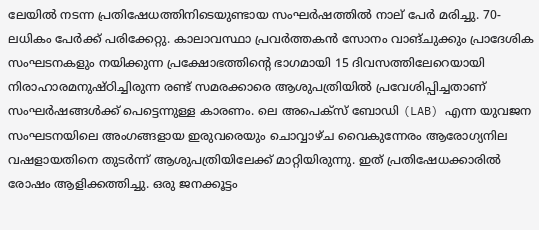ലേയില്‍ നടന്ന പ്രതിഷേധത്തിനിടെയുണ്ടായ സംഘര്‍ഷത്തില്‍ നാല് പേര്‍ മരിച്ചു. 70-ലധികം പേര്‍ക്ക് പരിക്കേറ്റു. കാലാവസ്ഥാ പ്രവര്‍ത്തകന്‍ സോനം വാങ്ചുക്കും പ്രാദേശിക സംഘടനകളും നയിക്കുന്ന പ്രക്ഷോഭത്തിന്റെ ഭാഗമായി 15 ദിവസത്തിലേറെയായി നിരാഹാരമനുഷ്ഠിച്ചിരുന്ന രണ്ട് സമരക്കാരെ ആശുപത്രിയില്‍ പ്രവേശിപ്പിച്ചതാണ് സംഘര്‍ഷങ്ങള്‍ക്ക് പെട്ടെന്നുള്ള കാരണം. ലെ അപെക്‌സ് ബോഡി (LAB) എന്ന യുവജന സംഘടനയിലെ അംഗങ്ങളായ ഇരുവരെയും ചൊവ്വാഴ്ച വൈകുന്നേരം ആരോഗ്യനില വഷളായതിനെ തുടര്‍ന്ന് ആശുപത്രിയിലേക്ക് മാറ്റിയിരുന്നു. ഇത് പ്രതിഷേധക്കാരില്‍ രോഷം ആളിക്കത്തിച്ചു. ഒരു ജനക്കൂട്ടം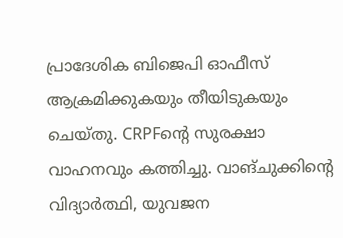പ്രാദേശിക ബിജെപി ഓഫീസ് ആക്രമിക്കുകയും തീയിടുകയും ചെയ്തു. CRPFന്റെ സുരക്ഷാ വാഹനവും കത്തിച്ചു. വാങ്ചുക്കിന്റെ വിദ്യാര്‍ത്ഥി, യുവജന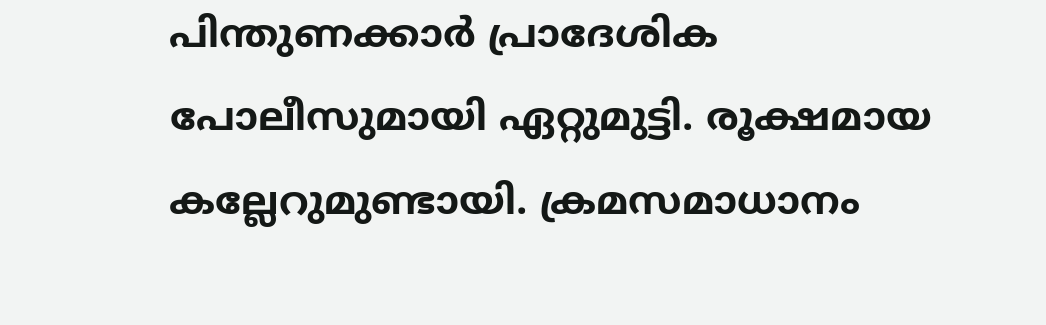പിന്തുണക്കാര്‍ പ്രാദേശിക പോലീസുമായി ഏറ്റുമുട്ടി. രൂക്ഷമായ കല്ലേറുമുണ്ടായി. ക്രമസമാധാനം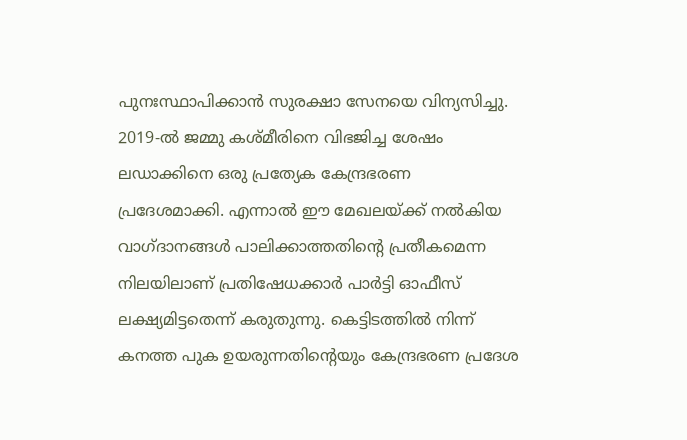പുനഃസ്ഥാപിക്കാന്‍ സുരക്ഷാ സേനയെ വിന്യസിച്ചു. 2019-ല്‍ ജമ്മു കശ്മീരിനെ വിഭജിച്ച ശേഷം ലഡാക്കിനെ ഒരു പ്രത്യേക കേന്ദ്രഭരണ പ്രദേശമാക്കി. എന്നാല്‍ ഈ മേഖലയ്ക്ക് നല്‍കിയ വാഗ്ദാനങ്ങള്‍ പാലിക്കാത്തതിന്റെ പ്രതീകമെന്ന നിലയിലാണ് പ്രതിഷേധക്കാര്‍ പാര്‍ട്ടി ഓഫീസ് ലക്ഷ്യമിട്ടതെന്ന് കരുതുന്നു. കെട്ടിടത്തില്‍ നിന്ന് കനത്ത പുക ഉയരുന്നതിന്റെയും കേന്ദ്രഭരണ പ്രദേശ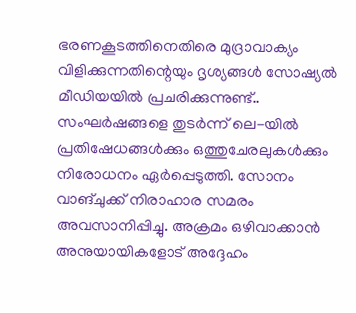ഭരണകൂടത്തിനെതിരെ മുദ്രാവാക്യം വിളിക്കുന്നതിന്റെയും ദൃശ്യങ്ങള്‍ സോഷ്യല്‍ മീഡിയയില്‍ പ്രചരിക്കുന്നുണ്ട്.. സംഘര്‍ഷങ്ങളെ തുടര്‍ന്ന് ലെ-യില്‍ പ്രതിഷേധങ്ങള്‍ക്കും ഒത്തുചേരലുകള്‍ക്കും നിരോധനം ഏര്‍പ്പെടുത്തി. സോനം വാങ്ചുക്ക് നിരാഹാര സമരം അവസാനിപ്പിച്ചു. അക്രമം ഒഴിവാക്കാന്‍ അനുയായികളോട് അദ്ദേഹം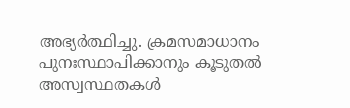അഭ്യര്‍ത്ഥിച്ചു. ക്രമസമാധാനം പുനഃസ്ഥാപിക്കാനും കൂടുതല്‍ അസ്വസ്ഥതകള്‍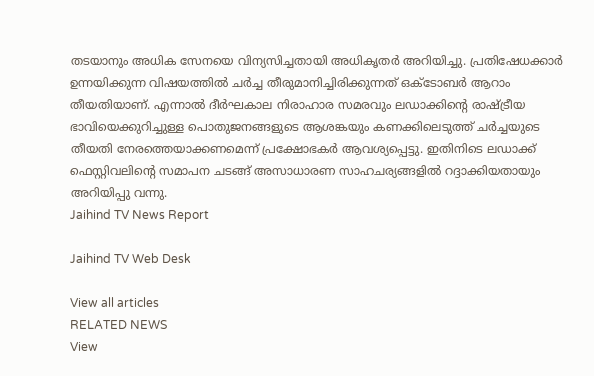തടയാനും അധിക സേനയെ വിന്യസിച്ചതായി അധികൃതര്‍ അറിയിച്ചു. പ്രതിഷേധക്കാര്‍ ഉന്നയിക്കുന്ന വിഷയത്തില്‍ ചര്‍ച്ച തീരുമാനിച്ചിരിക്കുന്നത് ഒക്ടോബര്‍ ആറാം തീയതിയാണ്. എന്നാല്‍ ദീര്‍ഘകാല നിരാഹാര സമരവും ലഡാക്കിന്റെ രാഷ്ട്രീയ ഭാവിയെക്കുറിച്ചുള്ള പൊതുജനങ്ങളുടെ ആശങ്കയും കണക്കിലെടുത്ത് ചര്‍ച്ചയുടെ തീയതി നേരത്തെയാക്കണമെന്ന് പ്രക്ഷോഭകര്‍ ആവശ്യപ്പെട്ടു. ഇതിനിടെ ലഡാക്ക് ഫെസ്റ്റിവലിന്റെ സമാപന ചടങ്ങ് അസാധാരണ സാഹചര്യങ്ങളില്‍ റദ്ദാക്കിയതായും അറിയിപ്പു വന്നു.
Jaihind TV News Report

Jaihind TV Web Desk

View all articles
RELATED NEWS
View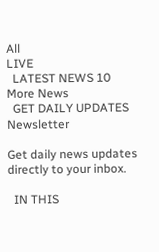All
LIVE
  LATEST NEWS 10
More News
  GET DAILY UPDATES
Newsletter

Get daily news updates directly to your inbox.

  IN THIS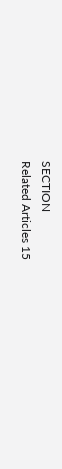SECTION
Related Articles 15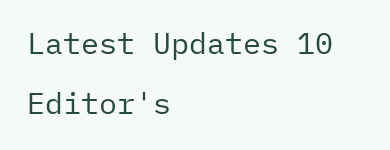Latest Updates 10
Editor's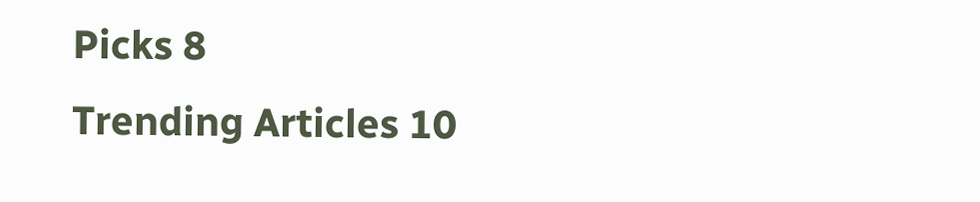Picks 8
Trending Articles 10